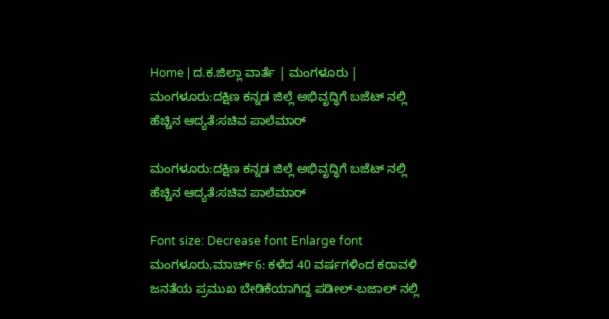Home | ದ.ಕ.ಜಿಲ್ಲಾ ವಾರ್ತೆ | ಮಂಗಳೂರು | ಮಂಗಳೂರು:ದಕ್ಷಿಣ ಕನ್ನಡ ಜಿಲ್ಲೆ ಅಭಿವೃದ್ಧಿಗೆ ಬಜೆಟ್ ನಲ್ಲಿ ಹೆಚ್ಚಿನ ಆದ್ಯತೆ:ಸಚಿವ ಪಾಲೆಮಾರ್

ಮಂಗಳೂರು:ದಕ್ಷಿಣ ಕನ್ನಡ ಜಿಲ್ಲೆ ಅಭಿವೃದ್ಧಿಗೆ ಬಜೆಟ್ ನಲ್ಲಿ ಹೆಚ್ಚಿನ ಆದ್ಯತೆ:ಸಚಿವ ಪಾಲೆಮಾರ್

Font size: Decrease font Enlarge font
ಮಂಗಳೂರು,ಮಾರ್ಚ್6: ಕಳೆದ 40 ವರ್ಷಗಳಿಂದ ಕರಾವಳಿ ಜನತೆಯ ಪ್ರಮುಖ ಬೇಡಿಕೆಯಾಗಿದ್ದ ಪಡೀಲ್-ಬಜಾಲ್ ನಲ್ಲಿ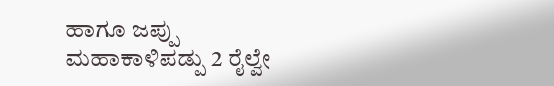ಹಾಗೂ ಜಪ್ಪು ಮಹಾಕಾಳಿಪಡ್ಪು 2 ರೈಲ್ವೇ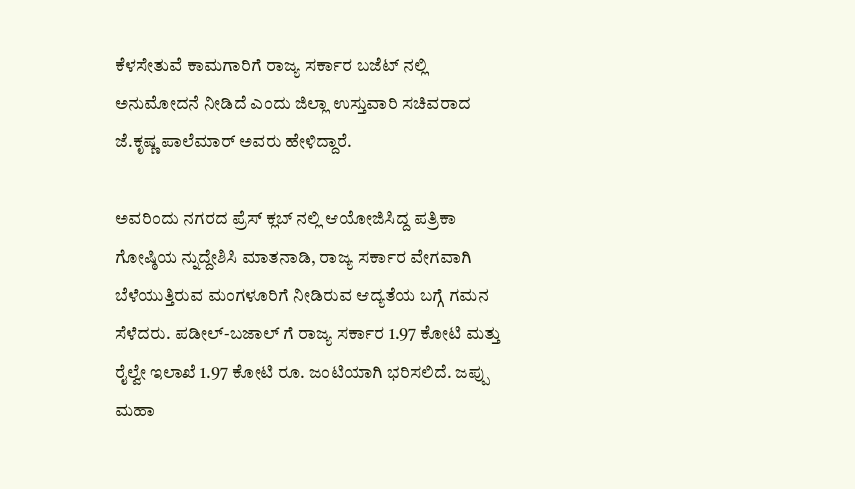ಕೆಳಸೇತುವೆ ಕಾಮಗಾರಿಗೆ ರಾಜ್ಯ ಸರ್ಕಾರ ಬಜೆಟ್ ನಲ್ಲಿ ಅನುಮೋದನೆ ನೀಡಿದೆ ಎಂದು ಜಿಲ್ಲಾ ಉಸ್ತುವಾರಿ ಸಚಿವರಾದ ಜೆ.ಕೃಷ್ಣ ಪಾಲೆಮಾರ್ ಅವರು ಹೇಳಿದ್ದಾರೆ.

ಅವರಿಂದು ನಗರದ ಪ್ರೆಸ್ ಕ್ಲಬ್ ನಲ್ಲಿ ಆಯೋಜಿಸಿದ್ದ ಪತ್ರಿಕಾ ಗೋಷ್ಠಿಯ ನ್ನುದ್ದೇಶಿಸಿ ಮಾತನಾಡಿ, ರಾಜ್ಯ ಸರ್ಕಾರ ವೇಗವಾಗಿ ಬೆಳೆಯುತ್ತಿರುವ ಮಂಗಳೂರಿಗೆ ನೀಡಿರುವ ಆದ್ಯತೆಯ ಬಗ್ಗೆ ಗಮನ ಸೆಳೆದರು. ಪಡೀಲ್-ಬಜಾಲ್ ಗೆ ರಾಜ್ಯ ಸರ್ಕಾರ 1.97 ಕೋಟಿ ಮತ್ತು ರೈಲ್ವೇ ಇಲಾಖೆ 1.97 ಕೋಟಿ ರೂ. ಜಂಟಿಯಾಗಿ ಭರಿಸಲಿದೆ. ಜಪ್ಪು ಮಹಾ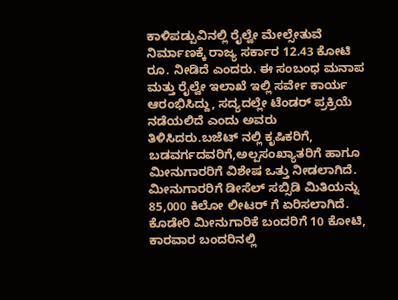ಕಾಳಿಪಡ್ಪುವಿನಲ್ಲಿ ರೈಲ್ವೇ ಮೇಲ್ಸೇತುವೆ ನಿರ್ಮಾಣಕ್ಕೆ ರಾಜ್ಯ ಸರ್ಕಾರ 12.43 ಕೋಟಿ ರೂ. ನೀಡಿದೆ ಎಂದರು. ಈ ಸಂಬಂಧ ಮನಾಪ ಮತ್ತು ರೈಲ್ವೇ ಇಲಾಖೆ ಇಲ್ಲಿ ಸರ್ವೇ ಕಾರ್ಯ ಆರಂಭಿಸಿದ್ದು, ಸದ್ಯದಲ್ಲೇ ಟೆಂಡರ್ ಪ್ರಕ್ರಿಯೆ ನಡೆಯಲಿದೆ ಎಂದು ಅವರು ತಿಳಿಸಿದರು.ಬಜೆಟ್ ನಲ್ಲಿ ಕೃಷಿಕರಿಗೆ, ಬಡವರ್ಗದವರಿಗೆ,ಅಲ್ಪಸಂಖ್ಯಾತರಿಗೆ ಹಾಗೂ ಮೀನುಗಾರರಿಗೆ ವಿಶೇಷ ಒತ್ತು ನೀಡಲಾಗಿದೆ. ಮೀನುಗಾರರಿಗೆ ಡೀಸೆಲ್ ಸಬ್ಸಿಡಿ ಮಿತಿಯನ್ನು 85,000 ಕಿಲೋ ಲೀಟರ್ ಗೆ ಏರಿಸಲಾಗಿದೆ. ಕೊಡೇರಿ ಮೀನುಗಾರಿಕೆ ಬಂದರಿಗೆ 10 ಕೋಟಿ, ಕಾರವಾರ ಬಂದರಿನಲ್ಲಿ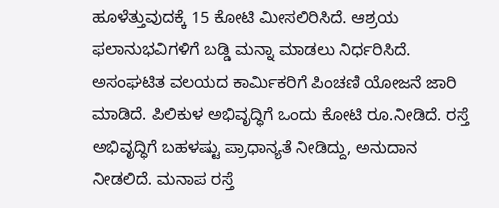ಹೂಳೆತ್ತುವುದಕ್ಕೆ 15 ಕೋಟಿ ಮೀಸಲಿರಿಸಿದೆ. ಆಶ್ರಯ ಫಲಾನುಭವಿಗಳಿಗೆ ಬಡ್ಡಿ ಮನ್ನಾ ಮಾಡಲು ನಿರ್ಧರಿಸಿದೆ. ಅಸಂಘಟಿತ ವಲಯದ ಕಾರ್ಮಿಕರಿಗೆ ಪಿಂಚಣಿ ಯೋಜನೆ ಜಾರಿ ಮಾಡಿದೆ. ಪಿಲಿಕುಳ ಅಭಿವೃದ್ಧಿಗೆ ಒಂದು ಕೋಟಿ ರೂ.ನೀಡಿದೆ. ರಸ್ತೆ ಅಭಿವೃದ್ಧಿಗೆ ಬಹಳಷ್ಟು ಪ್ರಾಧಾನ್ಯತೆ ನೀಡಿದ್ದು, ಅನುದಾನ ನೀಡಲಿದೆ. ಮನಾಪ ರಸ್ತೆ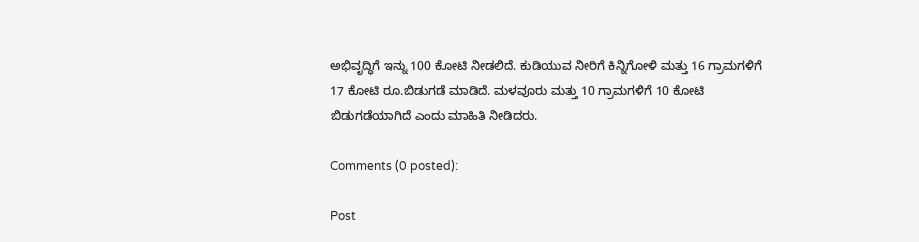ಅಭಿವೃದ್ಧಿಗೆ ಇನ್ನು 100 ಕೋಟಿ ನೀಡಲಿದೆ. ಕುಡಿಯುವ ನೀರಿಗೆ ಕಿನ್ನಿಗೋಳಿ ಮತ್ತು 16 ಗ್ರಾಮಗಳಿಗೆ 17 ಕೋಟಿ ರೂ.ಬಿಡುಗಡೆ ಮಾಡಿದೆ. ಮಳವೂರು ಮತ್ತು 10 ಗ್ರಾಮಗಳಿಗೆ 10 ಕೋಟಿ ಬಿಡುಗಡೆಯಾಗಿದೆ ಎಂದು ಮಾಹಿತಿ ನೀಡಿದರು.

Comments (0 posted):

Post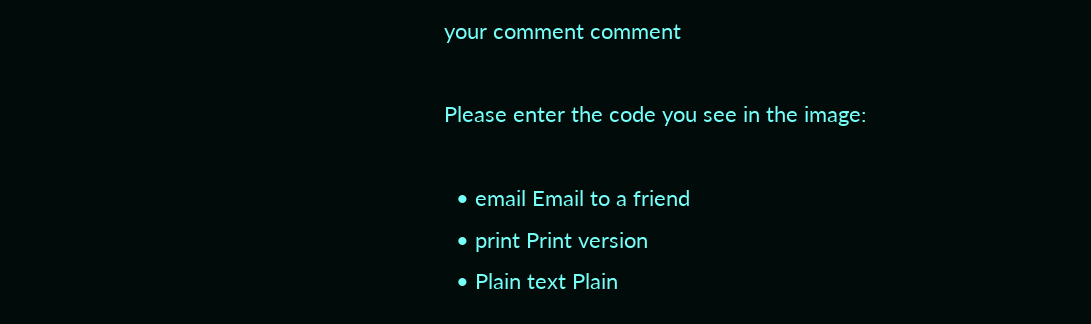your comment comment

Please enter the code you see in the image:

  • email Email to a friend
  • print Print version
  • Plain text Plain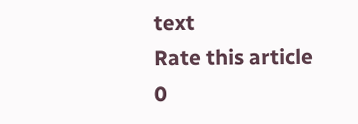text
Rate this article
0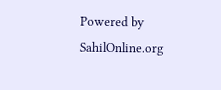Powered by SahilOnline.org